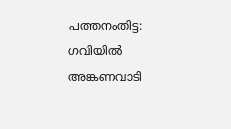പത്തനംതിട്ട: ഗവിയിൽ അങ്കണവാടി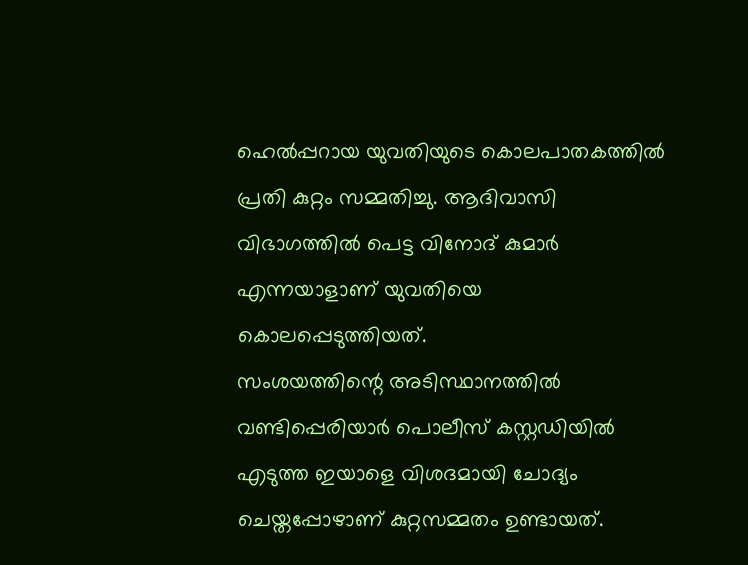ഹെൽപ്പറായ യുവതിയുടെ കൊലപാതകത്തിൽ പ്രതി കുറ്റം സമ്മതിച്ചു. ആദിവാസി വിഭാഗത്തിൽ പെട്ട വിനോദ് കുമാർ എന്നയാളാണ് യുവതിയെ കൊലപ്പെടുത്തിയത്.
സംശയത്തിന്റെ അടിസ്ഥാനത്തിൽ വണ്ടിപ്പെരിയാർ പൊലീസ് കസ്റ്റഡിയിൽ എടുത്ത ഇയാളെ വിശദമായി ചോദ്യം ചെയ്തപ്പോഴാണ് കുറ്റസമ്മതം ഉണ്ടായത്.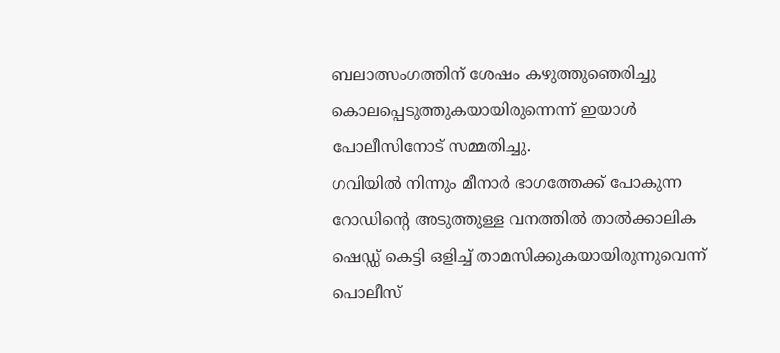ബലാത്സംഗത്തിന് ശേഷം കഴുത്തുഞെരിച്ചു കൊലപ്പെടുത്തുകയായിരുന്നെന്ന് ഇയാൾ പോലീസിനോട് സമ്മതിച്ചു.
ഗവിയിൽ നിന്നും മീനാർ ഭാഗത്തേക്ക് പോകുന്ന റോഡിൻ്റെ അടുത്തുള്ള വനത്തിൽ താൽക്കാലിക ഷെഡ്ഡ് കെട്ടി ഒളിച്ച് താമസിക്കുകയായിരുന്നുവെന്ന് പൊലീസ്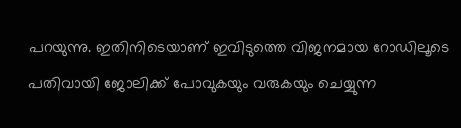പറയുന്നു. ഇതിനിടെയാണ് ഇവിടുത്തെ വിജനമായ റോഡിലൂടെ പതിവായി ജോലിക്ക് പോവുകയും വരുകയും ചെയ്യുന്ന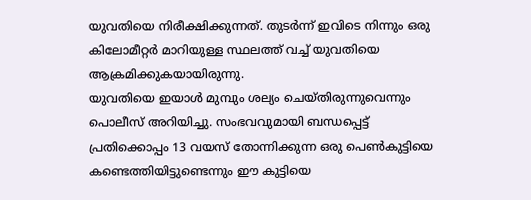യുവതിയെ നിരീക്ഷിക്കുന്നത്. തുടർന്ന് ഇവിടെ നിന്നും ഒരു കിലോമീറ്റർ മാറിയുള്ള സ്ഥലത്ത് വച്ച് യുവതിയെ ആക്രമിക്കുകയായിരുന്നു.
യുവതിയെ ഇയാൾ മുമ്പും ശല്യം ചെയ്തിരുന്നുവെന്നും പൊലീസ് അറിയിച്ചു. സംഭവവുമായി ബന്ധപ്പെട്ട് പ്രതിക്കൊപ്പം 13 വയസ് തോന്നിക്കുന്ന ഒരു പെൺകുട്ടിയെ കണ്ടെത്തിയിട്ടുണ്ടെന്നും ഈ കുട്ടിയെ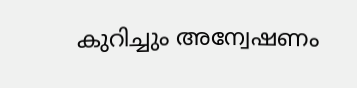കുറിച്ചും അന്വേഷണം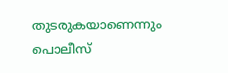തുടരുകയാണെന്നും പൊലീസ്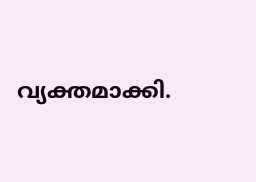വ്യക്തമാക്കി.